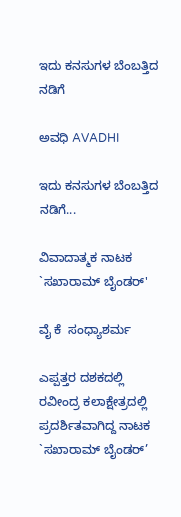ಇದು ಕನಸುಗಳ ಬೆಂಬತ್ತಿದ ನಡಿಗೆ‍

ಅವಧಿ AVADHI

ಇದು ಕನಸುಗಳ ಬೆಂಬತ್ತಿದ ನಡಿಗೆ...

ವಿವಾದಾತ್ಮಕ ನಾಟಕ `ಸಖಾರಾಮ್ ಬೈಂಡರ್'

ವೈ ಕೆ  ಸಂಧ್ಯಾಶರ್ಮ

ಎಪ್ಪತ್ತರ ದಶಕದಲ್ಲಿ ರವೀಂದ್ರ ಕಲಾಕ್ಷೇತ್ರದಲ್ಲಿ ಪ್ರದರ್ಶಿತವಾಗಿದ್ದ ನಾಟಕ `ಸಖಾರಾಮ್ ಬೈಂಡರ್’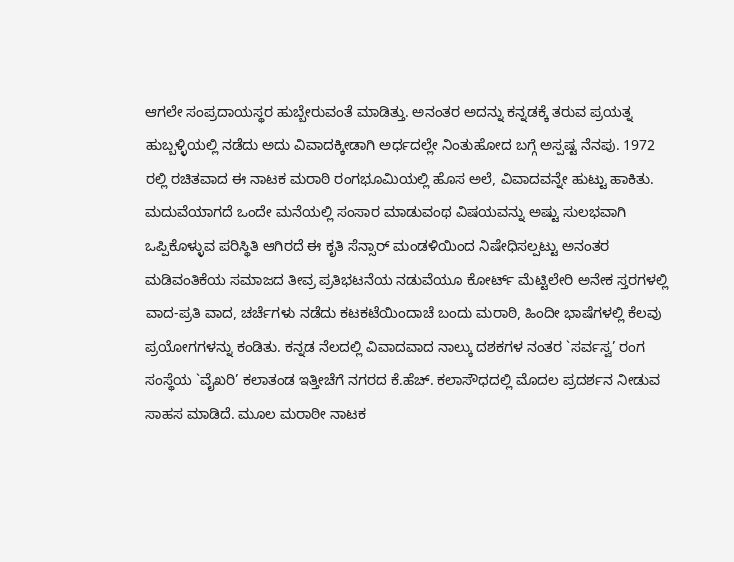ಆಗಲೇ ಸಂಪ್ರದಾಯಸ್ಥರ ಹುಬ್ಬೇರುವಂತೆ ಮಾಡಿತ್ತು. ಅನಂತರ ಅದನ್ನು ಕನ್ನಡಕ್ಕೆ ತರುವ ಪ್ರಯತ್ನ ಹುಬ್ಬಳ್ಳಿಯಲ್ಲಿ ನಡೆದು ಅದು ವಿವಾದಕ್ಕೀಡಾಗಿ ಅರ್ಧದಲ್ಲೇ ನಿಂತುಹೋದ ಬಗ್ಗೆ ಅಸ್ಪಷ್ಟ ನೆನಪು. 1972 ರಲ್ಲಿ ರಚಿತವಾದ ಈ ನಾಟಕ ಮರಾಠಿ ರಂಗಭೂಮಿಯಲ್ಲಿ ಹೊಸ ಅಲೆ, ವಿವಾದವನ್ನೇ ಹುಟ್ಟು ಹಾಕಿತು. ಮದುವೆಯಾಗದೆ ಒಂದೇ ಮನೆಯಲ್ಲಿ ಸಂಸಾರ ಮಾಡುವಂಥ ವಿಷಯವನ್ನು ಅಷ್ಟು ಸುಲಭವಾಗಿ ಒಪ್ಪಿಕೊಳ್ಳುವ ಪರಿಸ್ಥಿತಿ ಆಗಿರದೆ ಈ ಕೃತಿ ಸೆನ್ಸಾರ್ ಮಂಡಳಿಯಿಂದ ನಿಷೇಧಿಸಲ್ಪಟ್ಟು ಅನಂತರ ಮಡಿವಂತಿಕೆಯ ಸಮಾಜದ ತೀವ್ರ ಪ್ರತಿಭಟನೆಯ ನಡುವೆಯೂ ಕೋರ್ಟ್ ಮೆಟ್ಟಿಲೇರಿ ಅನೇಕ ಸ್ತರಗಳಲ್ಲಿ ವಾದ-ಪ್ರತಿ ವಾದ, ಚರ್ಚೆಗಳು ನಡೆದು ಕಟಕಟೆಯಿಂದಾಚೆ ಬಂದು ಮರಾಠಿ, ಹಿಂದೀ ಭಾಷೆಗಳಲ್ಲಿ ಕೆಲವು ಪ್ರಯೋಗಗಳನ್ನು ಕಂಡಿತು. ಕನ್ನಡ ನೆಲದಲ್ಲಿ ವಿವಾದವಾದ ನಾಲ್ಕು ದಶಕಗಳ ನಂತರ `ಸರ್ವಸ್ವ’ ರಂಗ ಸಂಸ್ಥೆಯ `ವೈಖರಿ’ ಕಲಾತಂಡ ಇತ್ತೀಚೆಗೆ ನಗರದ ಕೆ.ಹೆಚ್. ಕಲಾಸೌಧದಲ್ಲಿ ಮೊದಲ ಪ್ರದರ್ಶನ ನೀಡುವ ಸಾಹಸ ಮಾಡಿದೆ. ಮೂಲ ಮರಾಠೀ ನಾಟಕ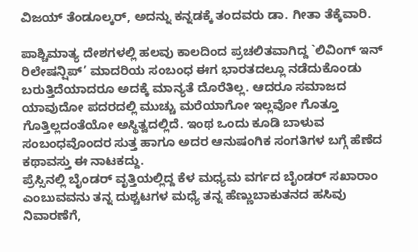ವಿಜಯ್ ತೆಂಡೂಲ್ಕರ್, ಅದನ್ನು ಕನ್ನಡಕ್ಕೆ ತಂದವರು ಡಾ. ಗೀತಾ ತೆಕ್ಕೆವಾರಿ.

ಪಾಶ್ಚಿಮಾತ್ಯ ದೇಶಗಳಲ್ಲಿ ಹಲವು ಕಾಲದಿಂದ ಪ್ರಚಲಿತವಾಗಿದ್ದ `ಲಿವಿಂಗ್ ಇನ್ ರಿಲೇಷನ್ಷಿಪ್’ ಮಾದರಿಯ ಸಂಬಂಧ ಈಗ ಭಾರತದಲ್ಲೂ ನಡೆದುಕೊಂಡು ಬರುತ್ತಿದೆಯಾದರೂ ಅದಕ್ಕೆ ಮಾನ್ಯತೆ ದೊರೆತಿಲ್ಲ. ಆದರೂ ಸಮಾಜದ ಯಾವುದೋ ಪದರದಲ್ಲಿ ಮುಚ್ಚು ಮರೆಯಾಗೋ ಇಲ್ಲವೋ ಗೊತ್ತೂ ಗೊತ್ತಿಲ್ಲದಂತೆಯೋ ಅಸ್ಥಿತ್ವದಲ್ಲಿದೆ. ಇಂಥ ಒಂದು ಕೂಡಿ ಬಾಳುವ ಸಂಬಂಧವೊಂದರ ಸುತ್ತ ಹಾಗೂ ಅದರ ಆನುಷಂಗಿಕ ಸಂಗತಿಗಳ ಬಗ್ಗೆ ಹೆಣೆದ ಕಥಾವಸ್ತು ಈ ನಾಟಕದ್ದು.
ಪ್ರೆಸ್ಸಿನಲ್ಲಿ ಬೈಂಡರ್ ವೃತ್ತಿಯಲ್ಲಿದ್ದ ಕೆಳ ಮಧ್ಯಮ ವರ್ಗದ ಬೈಂಡರ್ ಸಖಾರಾಂ ಎಂಬುವವನು ತನ್ನ ದುಶ್ಚಟಗಳ ಮಧ್ಯೆ ತನ್ನ ಹೆಣ್ಣುಬಾಕುತನದ ಹಸಿವು ನಿವಾರಣೆಗೆ,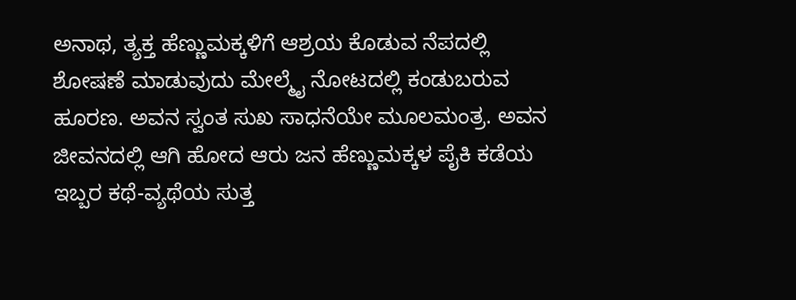ಅನಾಥ, ತ್ಯಕ್ತ ಹೆಣ್ಣುಮಕ್ಕಳಿಗೆ ಆಶ್ರಯ ಕೊಡುವ ನೆಪದಲ್ಲಿ ಶೋಷಣೆ ಮಾಡುವುದು ಮೇಲ್ಮೈ ನೋಟದಲ್ಲಿ ಕಂಡುಬರುವ ಹೂರಣ. ಅವನ ಸ್ವಂತ ಸುಖ ಸಾಧನೆಯೇ ಮೂಲಮಂತ್ರ. ಅವನ ಜೀವನದಲ್ಲಿ ಆಗಿ ಹೋದ ಆರು ಜನ ಹೆಣ್ಣುಮಕ್ಕಳ ಪೈಕಿ ಕಡೆಯ ಇಬ್ಬರ ಕಥೆ-ವ್ಯಥೆಯ ಸುತ್ತ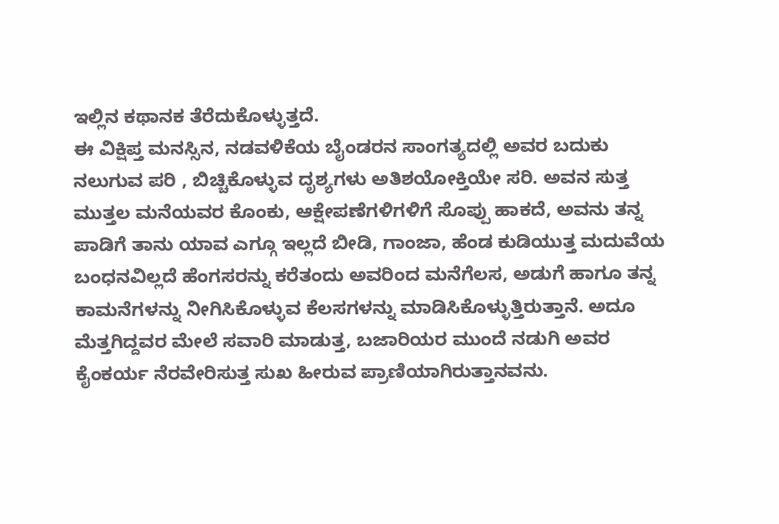ಇಲ್ಲಿನ ಕಥಾನಕ ತೆರೆದುಕೊಳ್ಳುತ್ತದೆ.
ಈ ವಿಕ್ಷಿಪ್ತ ಮನಸ್ಸಿನ, ನಡವಳಿಕೆಯ ಬೈಂಡರನ ಸಾಂಗತ್ಯದಲ್ಲಿ ಅವರ ಬದುಕು ನಲುಗುವ ಪರಿ , ಬಿಚ್ಚಿಕೊಳ್ಳುವ ದೃಶ್ಯಗಳು ಅತಿಶಯೋಕ್ತಿಯೇ ಸರಿ. ಅವನ ಸುತ್ತ ಮುತ್ತಲ ಮನೆಯವರ ಕೊಂಕು, ಆಕ್ಷೇಪಣೆಗಳಿಗಳಿಗೆ ಸೊಪ್ಪು ಹಾಕದೆ, ಅವನು ತನ್ನ ಪಾಡಿಗೆ ತಾನು ಯಾವ ಎಗ್ಗೂ ಇಲ್ಲದೆ ಬೀಡಿ, ಗಾಂಜಾ, ಹೆಂಡ ಕುಡಿಯುತ್ತ ಮದುವೆಯ ಬಂಧನವಿಲ್ಲದೆ ಹೆಂಗಸರನ್ನು ಕರೆತಂದು ಅವರಿಂದ ಮನೆಗೆಲಸ, ಅಡುಗೆ ಹಾಗೂ ತನ್ನ ಕಾಮನೆಗಳನ್ನು ನೀಗಿಸಿಕೊಳ್ಳುವ ಕೆಲಸಗಳನ್ನು ಮಾಡಿಸಿಕೊಳ್ಳುತ್ತಿರುತ್ತಾನೆ. ಅದೂ ಮೆತ್ತಗಿದ್ದವರ ಮೇಲೆ ಸವಾರಿ ಮಾಡುತ್ತ, ಬಜಾರಿಯರ ಮುಂದೆ ನಡುಗಿ ಅವರ ಕೈಂಕರ್ಯ ನೆರವೇರಿಸುತ್ತ ಸುಖ ಹೀರುವ ಪ್ರಾಣಿಯಾಗಿರುತ್ತಾನವನು.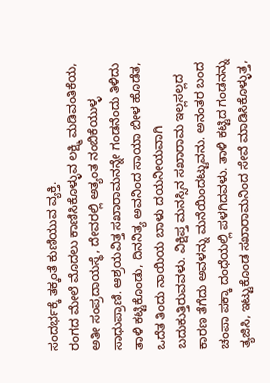ಸಂದರ್ಭಕ್ಕೆ ತಕ್ಕಂತೆ ಕುಣಿಯುವ ವ್ಯಕ್ತಿ.
ರಂಗದ ಮೇಲೆ ಮೊದಲು ಕಾಣಿಸಿಕೊಳ್ಳುವ ಲಕ್ಷ್ಮಿ ಮಡಿವಂತಿಕೆಯ, ಅತೀ ಸಂಪ್ರದಾಯಸ್ಥೆ, ದೇವರಲ್ಲಿ ಅತ್ಯಂತ ನಂಬಿಕೆಯುಳ್ಳ ಸಾಧುಪ್ರಾಣಿ. ಆಶ್ರಯವಿತ್ತ ಸಖಾರಾಮನನ್ನೇ ಗಂಡನೆಂದು ತಿಳಿದು ತಾಳಿ ಕಟ್ಟಿಕೊಂಡು, ದಿನನಿತ್ಯ ಅವನಿಂದ ಸಾಯಾ ಬೀಳ ಹೊಡೆತ, ಒದೆತ ತಿಂದು ನಾಯಿಯ ಬಾಳು ದಯನೀಯವಾಗಿ ಬದುಕುತ್ತಿರುವವಳು. ವಿಕ್ಷಿಪ್ತ ಮನಸ್ಸಿನ ಸಖಾರಾಮ ಇಲ್ಲಸಲ್ಲದ ಕಾರಣ ತೆಗೆದು ಅವಳನ್ನು ಮನೆಯಿಂದಟ್ಟುವನು. ಅನಂತರ ಬಂದ ಚಂಪಾ ಪಕ್ಕಾ ದಂಧೆಯಲ್ಲಿ ಪಳಗಿದವಳು. ತಾಳಿ ಕಟ್ಟಿದ ಗಂಡನನ್ನು ತ್ಯಜಿಸಿ, ಇಟ್ಟುಕೊಂಡ ಸಖಾರಾಮನಿಂದ ಸೇವೆ ಮಾಡಿಸಿಕೊಳ್ಳುತ್ತ,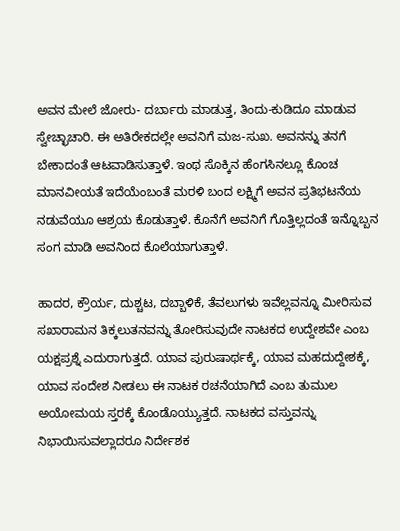ಅವನ ಮೇಲೆ ಜೋರು- ದರ್ಬಾರು ಮಾಡುತ್ತ, ತಿಂದು-ಕುಡಿದೂ ಮಾಡುವ ಸ್ವೇಚ್ಛಾಚಾರಿ. ಈ ಅತಿರೇಕದಲ್ಲೇ ಅವನಿಗೆ ಮಜ-ಸುಖ. ಅವನನ್ನು ತನಗೆ ಬೇಕಾದಂತೆ ಆಟವಾಡಿಸುತ್ತಾಳೆ. ಇಂಥ ಸೊಕ್ಕಿನ ಹೆಂಗಸಿನಲ್ಲೂ ಕೊಂಚ ಮಾನವೀಯತೆ ಇದೆಯೆಂಬಂತೆ ಮರಳಿ ಬಂದ ಲಕ್ಷ್ಮಿಗೆ ಅವನ ಪ್ರತಿಭಟನೆಯ ನಡುವೆಯೂ ಆಶ್ರಯ ಕೊಡುತ್ತಾಳೆ. ಕೊನೆಗೆ ಅವನಿಗೆ ಗೊತ್ತಿಲ್ಲದಂತೆ ಇನ್ನೊಬ್ಬನ ಸಂಗ ಮಾಡಿ ಅವನಿಂದ ಕೊಲೆಯಾಗುತ್ತಾಳೆ.

ಹಾದರ, ಕ್ರೌರ್ಯ, ದುಶ್ಚಟ, ದಬ್ಬಾಳಿಕೆ, ತೆವಲುಗಳು ಇವೆಲ್ಲವನ್ನೂ ಮೀರಿಸುವ ಸಖಾರಾಮನ ತಿಕ್ಕಲುತನವನ್ನು ತೋರಿಸುವುದೇ ನಾಟಕದ ಉದ್ದೇಶವೇ ಎಂಬ ಯಕ್ಷಪ್ರಶ್ನೆ ಎದುರಾಗುತ್ತದೆ. ಯಾವ ಪುರುಷಾರ್ಥಕ್ಕೆ, ಯಾವ ಮಹದುದ್ದೇಶಕ್ಕೆ, ಯಾವ ಸಂದೇಶ ನೀಡಲು ಈ ನಾಟಕ ರಚನೆಯಾಗಿದೆ ಎಂಬ ತುಮುಲ ಅಯೋಮಯ ಸ್ತರಕ್ಕೆ ಕೊಂಡೊಯ್ಯುತ್ತದೆ. ನಾಟಕದ ವಸ್ತುವನ್ನು ನಿಭಾಯಿಸುವಲ್ಲಾದರೂ ನಿರ್ದೇಶಕ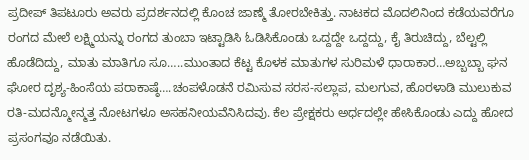ಪ್ರದೀಪ್ ತಿಪಟೂರು ಅವರು ಪ್ರದರ್ಶನದಲ್ಲಿ ಕೊಂಚ ಜಾಣ್ಮೆ ತೋರಬೇಕಿತ್ತು. ನಾಟಕದ ಮೊದಲಿನಿಂದ ಕಡೆಯವರೆಗೂ ರಂಗದ ಮೇಲೆ ಲಕ್ಷ್ಮಿಯನ್ನು ರಂಗದ ತುಂಬಾ ಇಟ್ಟಾಡಿಸಿ ಓಡಿಸಿಕೊಂಡು ಒದ್ದದ್ದೇ ಒದ್ದದ್ದು, ಕೈ ತಿರುಚಿದ್ದು, ಬೆಲ್ಟಲ್ಲಿ ಹೊಡೆದಿದ್ದು, ಮಾತು ಮಾತಿಗೂ ಸೂ…..ಮುಂತಾದ ಕೆಟ್ಟ ಕೊಳಕ ಮಾತುಗಳ ಸುರಿಮಳೆ ಧಾರಾಕಾರ…ಅಬ್ಬಬ್ಬಾ ಘನ ಘೋರ ದೃಶ್ಯ-ಹಿಂಸೆಯ ಪರಾಕಾಷ್ಠೆ….ಚಂಪಳೊಡನೆ ರಮಿಸುವ ಸರಸ-ಸಲ್ಲಾಪ, ಮಲಗುವ, ಹೊರಳಾಡಿ ಮುಲುಕುವ ರತಿ-ಮದನ್ಮೋನ್ಮತ್ತ ನೋಟಗಳೂ ಅಸಹನೀಯವೆನಿಸಿದವು. ಕೆಲ ಪ್ರೇಕ್ಷಕರು ಅರ್ಧದಲ್ಲೇ ಹೇಸಿಕೊಂಡು ಎದ್ದು ಹೋದ ಪ್ರಸಂಗವೂ ನಡೆಯಿತು.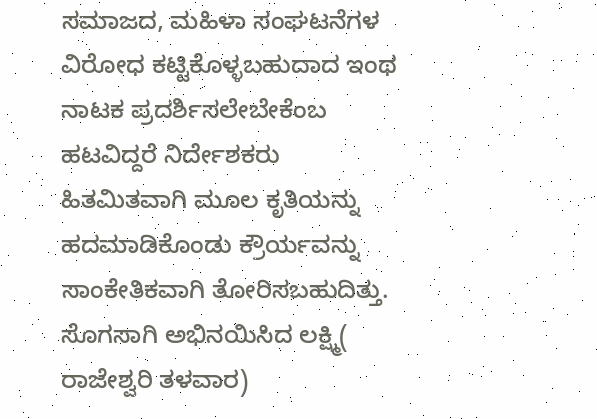ಸಮಾಜದ, ಮಹಿಳಾ ಸಂಘಟನೆಗಳ ವಿರೋಧ ಕಟ್ಟಿಕೊಳ್ಳಬಹುದಾದ ಇಂಥ ನಾಟಕ ಪ್ರದರ್ಶಿಸಲೇಬೇಕೆಂಬ ಹಟವಿದ್ದರೆ ನಿರ್ದೇಶಕರು ಹಿತಮಿತವಾಗಿ ಮೂಲ ಕೃತಿಯನ್ನು ಹದಮಾಡಿಕೊಂಡು ಕ್ರೌರ್ಯವನ್ನು ಸಾಂಕೇತಿಕವಾಗಿ ತೋರಿಸಬಹುದಿತ್ತು. ಸೊಗಸಾಗಿ ಅಭಿನಯಿಸಿದ ಲಕ್ಷ್ಮಿ( ರಾಜೇಶ್ವರಿ ತಳವಾರ)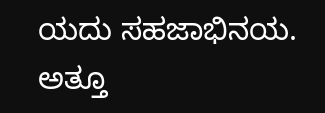ಯದು ಸಹಜಾಭಿನಯ. ಅತ್ತೂ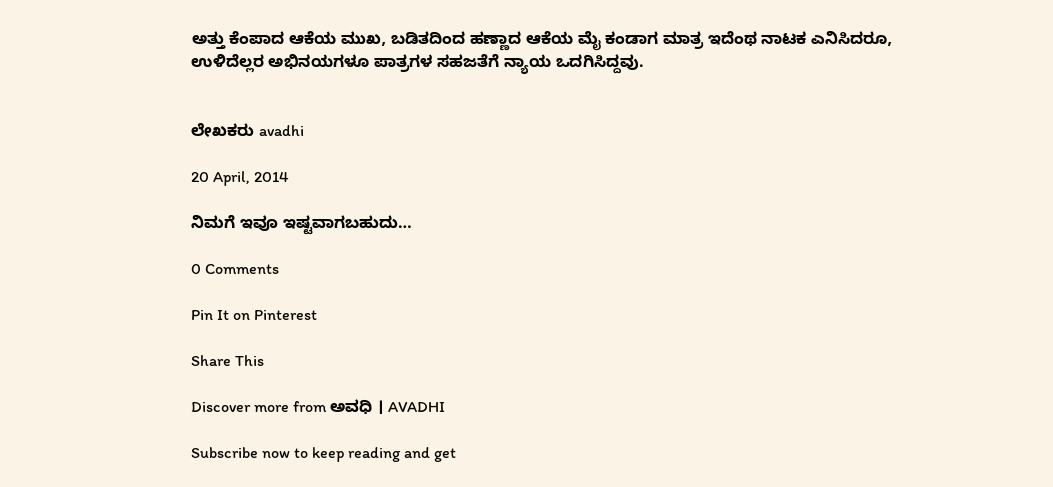ಅತ್ತು ಕೆಂಪಾದ ಆಕೆಯ ಮುಖ, ಬಡಿತದಿಂದ ಹಣ್ಣಾದ ಆಕೆಯ ಮೈ ಕಂಡಾಗ ಮಾತ್ರ ಇದೆಂಥ ನಾಟಕ ಎನಿಸಿದರೂ, ಉಳಿದೆಲ್ಲರ ಅಭಿನಯಗಳೂ ಪಾತ್ರಗಳ ಸಹಜತೆಗೆ ನ್ಯಾಯ ಒದಗಿಸಿದ್ದವು.


ಲೇಖಕರು avadhi

20 April, 2014

ನಿಮಗೆ ಇವೂ ಇಷ್ಟವಾಗಬಹುದು…

0 Comments

Pin It on Pinterest

Share This

Discover more from ಅವಧಿ । AVADHI

Subscribe now to keep reading and get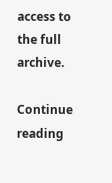access to the full archive.

Continue reading